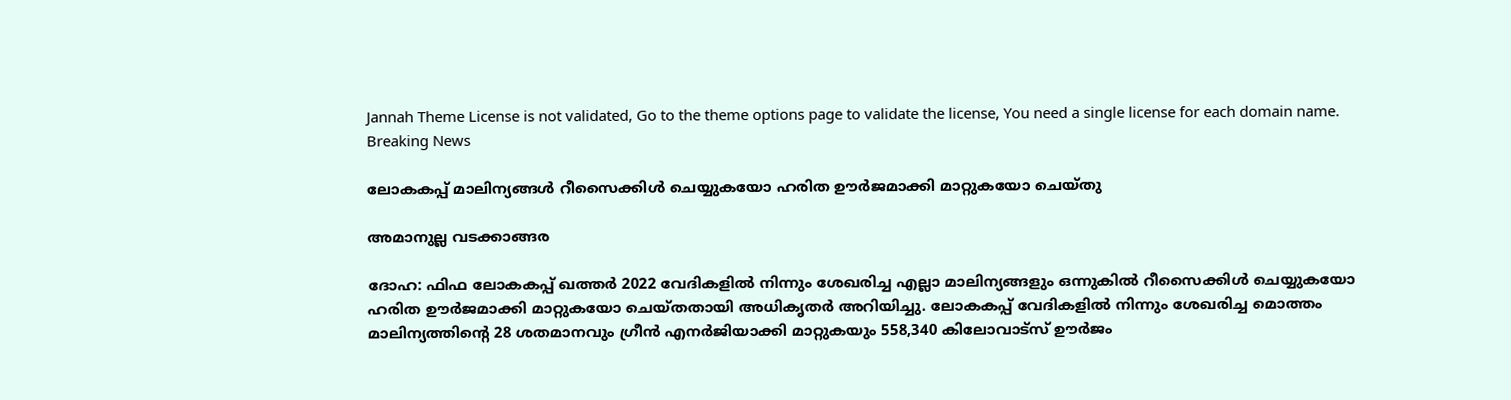Jannah Theme License is not validated, Go to the theme options page to validate the license, You need a single license for each domain name.
Breaking News

ലോകകപ്പ് മാലിന്യങ്ങള്‍ റീസൈക്കിള്‍ ചെയ്യുകയോ ഹരിത ഊര്‍ജമാക്കി മാറ്റുകയോ ചെയ്തു

അമാനുല്ല വടക്കാങ്ങര

ദോഹ: ഫിഫ ലോകകപ്പ് ഖത്തര്‍ 2022 വേദികളില്‍ നിന്നും ശേഖരിച്ച എല്ലാ മാലിന്യങ്ങളും ഒന്നുകില്‍ റീസൈക്കിള്‍ ചെയ്യുകയോ ഹരിത ഊര്‍ജമാക്കി മാറ്റുകയോ ചെയ്തതായി അധികൃതര്‍ അറിയിച്ചു. ലോകകപ്പ് വേദികളില്‍ നിന്നും ശേഖരിച്ച മൊത്തം മാലിന്യത്തിന്റെ 28 ശതമാനവും ഗ്രീന്‍ എനര്‍ജിയാക്കി മാറ്റുകയും 558,340 കിലോവാട്‌സ് ഊര്‍ജം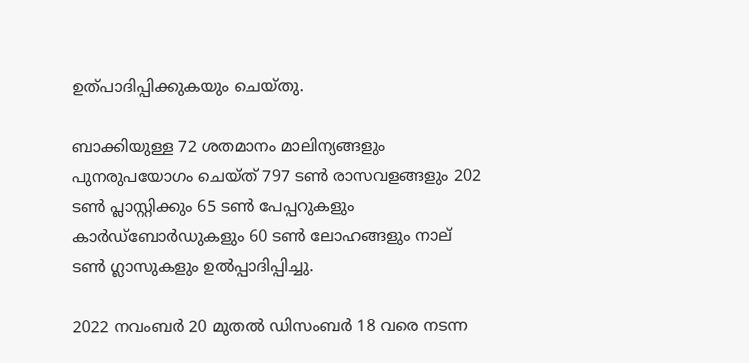ഉത്പാദിപ്പിക്കുകയും ചെയ്തു.

ബാക്കിയുള്ള 72 ശതമാനം മാലിന്യങ്ങളും പുനരുപയോഗം ചെയ്ത് 797 ടണ്‍ രാസവളങ്ങളും 202 ടണ്‍ പ്ലാസ്റ്റിക്കും 65 ടണ്‍ പേപ്പറുകളും കാര്‍ഡ്‌ബോര്‍ഡുകളും 60 ടണ്‍ ലോഹങ്ങളും നാല് ടണ്‍ ഗ്ലാസുകളും ഉല്‍പ്പാദിപ്പിച്ചു.

2022 നവംബര്‍ 20 മുതല്‍ ഡിസംബര്‍ 18 വരെ നടന്ന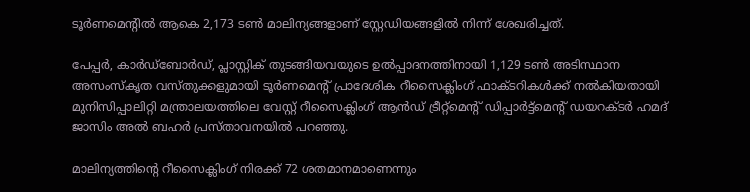ടൂര്‍ണമെന്റില്‍ ആകെ 2,173 ടണ്‍ മാലിന്യങ്ങളാണ് സ്റ്റേഡിയങ്ങളില്‍ നിന്ന് ശേഖരിച്ചത്.

പേപ്പര്‍, കാര്‍ഡ്‌ബോര്‍ഡ്, പ്ലാസ്റ്റിക് തുടങ്ങിയവയുടെ ഉല്‍പ്പാദനത്തിനായി 1,129 ടണ്‍ അടിസ്ഥാന അസംസ്‌കൃത വസ്തുക്കളുമായി ടൂര്‍ണമെന്റ് പ്രാദേശിക റീസൈക്ലിംഗ് ഫാക്ടറികള്‍ക്ക് നല്‍കിയതായി മുനിസിപ്പാലിറ്റി മന്ത്രാലയത്തിലെ വേസ്റ്റ് റീസൈക്ലിംഗ് ആന്‍ഡ് ട്രീറ്റ്മെന്റ് ഡിപ്പാര്‍ട്ട്മെന്റ് ഡയറക്ടര്‍ ഹമദ് ജാസിം അല്‍ ബഹര്‍ പ്രസ്താവനയില്‍ പറഞ്ഞു.

മാലിന്യത്തിന്റെ റീസൈക്ലിംഗ് നിരക്ക് 72 ശതമാനമാണെന്നും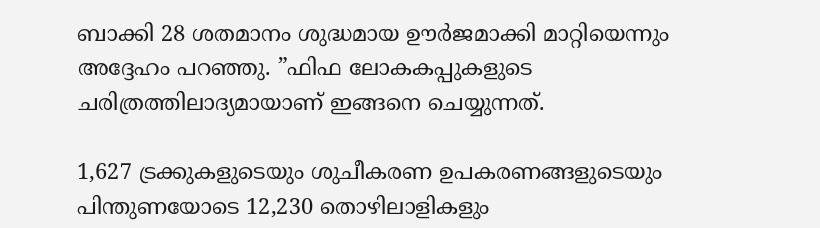ബാക്കി 28 ശതമാനം ശുദ്ധമായ ഊര്‍ജമാക്കി മാറ്റിയെന്നും അദ്ദേഹം പറഞ്ഞു. ”ഫിഫ ലോകകപ്പുകളുടെ ചരിത്രത്തിലാദ്യമായാണ് ഇങ്ങനെ ചെയ്യുന്നത്.

1,627 ട്രക്കുകളുടെയും ശുചീകരണ ഉപകരണങ്ങളുടെയും പിന്തുണയോടെ 12,230 തൊഴിലാളികളും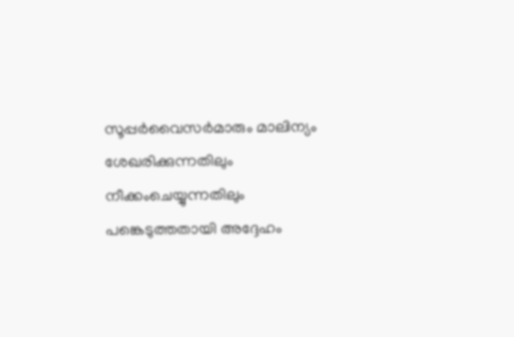സൂപ്പര്‍വൈസര്‍മാരും മാലിന്യം ശേഖരിക്കുന്നതിലും നീക്കംചെയ്യുന്നതിലും പങ്കെടുത്തതായി അദ്ദേഹം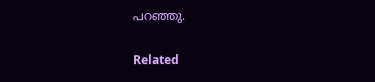പറഞ്ഞു.

Related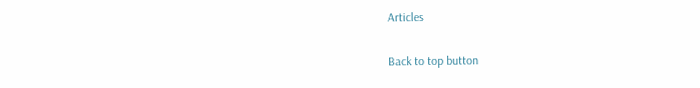Articles

Back to top button